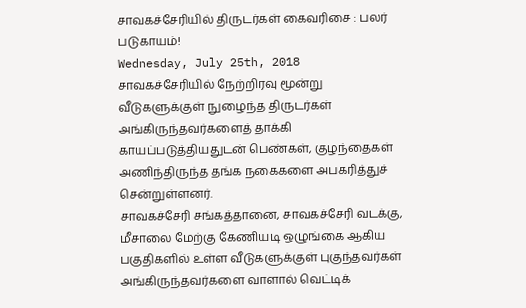சாவகச்சேரியில் திருடர்கள் கைவரிசை : பலர் படுகாயம்!
Wednesday, July 25th, 2018
சாவகச்சேரியில் நேற்றிரவு மூன்று வீடுகளுக்குள் நுழைந்த திருடர்கள் அங்கிருந்தவர்களைத் தாக்கி காயப்படுத்தியதுடன் பெண்கள், குழந்தைகள் அணிந்திருந்த தங்க நகைகளை அபகரித்துச் சென்றுள்ளனர்.
சாவகச்சேரி சங்கத்தானை, சாவகச்சேரி வடக்கு, மீசாலை மேற்கு கேணியடி ஒழுங்கை ஆகிய பகுதிகளில் உள்ள வீடுகளுக்குள் புகுந்தவர்கள் அங்கிருந்தவர்களை வாளால் வெட்டிக்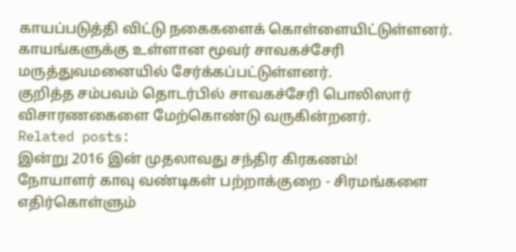காயப்படுத்தி விட்டு நகைகளைக் கொள்ளையிட்டுள்ளனர்.
காயங்களுக்கு உள்ளான மூவர் சாவகச்சேரி மருத்துவமனையில் சேர்க்கப்பட்டுள்ளனர்.
குறித்த சம்பவம் தொடர்பில் சாவகச்சேரி பொலிஸார் விசாரணகைளை மேற்கொண்டு வருகின்றனர்.
Related posts:
இன்று 2016 இன் முதலாவது சந்திர கிரகணம்!
நோயாளர் காவு வண்டிகள் பற்றாக்குறை - சிரமங்களை எதிர்கொள்ளும்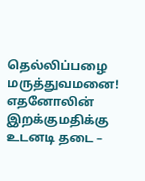தெல்லிப்பழை மருத்துவமனை!
எதனோலின் இறக்குமதிக்கு உடனடி தடை –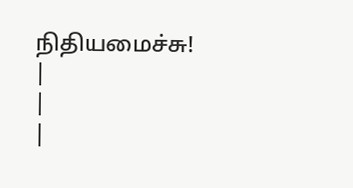நிதியமைச்சு!
|
|
|